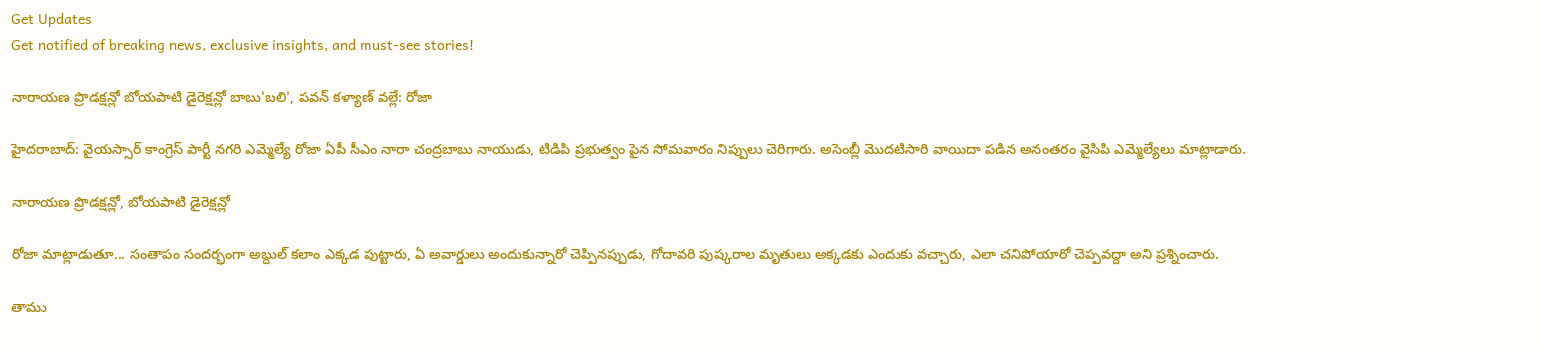Get Updates
Get notified of breaking news, exclusive insights, and must-see stories!

నారాయణ ప్రొడక్షన్లో బోయపాటి డైరెక్షన్లో బాబు'బలి', పవన్ కళ్యాణ్ వల్లే: రోజా

హైదరాబాద్: వైయస్సార్ కాంగ్రెస్ పార్టీ నగరి ఎమ్మెల్యే రోజా ఏపీ సీఎం నారా చంద్రబాబు నాయుడు, టిడిపి ప్రభుత్వం పైన సోమవారం నిప్పులు చెరిగారు. అసెంబ్లీ మొదటిసారి వాయిదా పడిన అనంతరం వైసిపి ఎమ్మెల్యేలు మాట్లాడారు.

నారాయణ ప్రొడక్షన్లో, బోయపాటి డైరెక్షన్లో

రోజా మాట్లాడుతూ... సంతాపం సందర్భంగా అబ్దుల్ కలాం ఎక్కడ పుట్టారు, ఏ అవార్డులు అందుకున్నారో చెప్పినప్పుడు, గోదావరి పుష్కరాల మృతులు అక్కడకు ఎందుకు వచ్చారు, ఎలా చనిపోయారో చెప్పవద్దా అని ప్రశ్నించారు.

తాము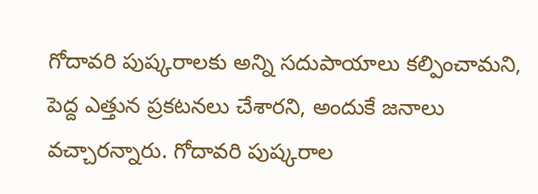గోదావరి పుష్కరాలకు అన్ని సదుపాయాలు కల్పించామని, పెద్ద ఎత్తున ప్రకటనలు చేశారని, అందుకే జనాలు వచ్చారన్నారు. గోదావరి పుష్కరాల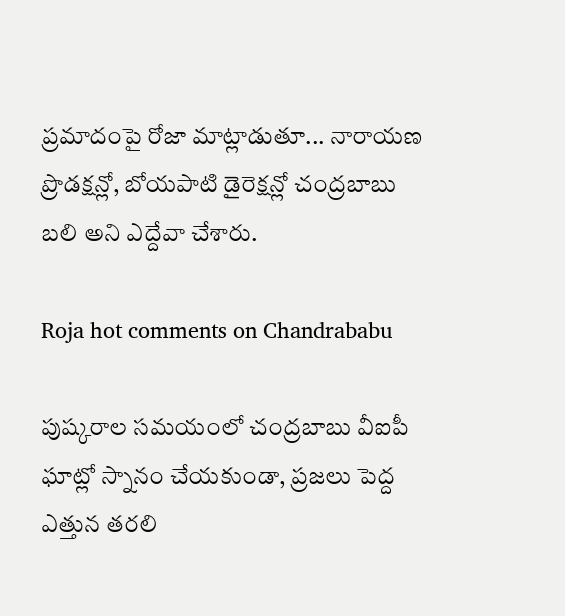ప్రమాదంపై రోజా మాట్లాడుతూ... నారాయణ ప్రొడక్షన్లో, బోయపాటి డైరెక్షన్లో చంద్రబాబు బలి అని ఎద్దేవా చేశారు.

Roja hot comments on Chandrababu

పుష్కరాల సమయంలో చంద్రబాబు వీఐపీ ఘాట్లో స్నానం చేయకుండా, ప్రజలు పెద్ద ఎత్తున తరలి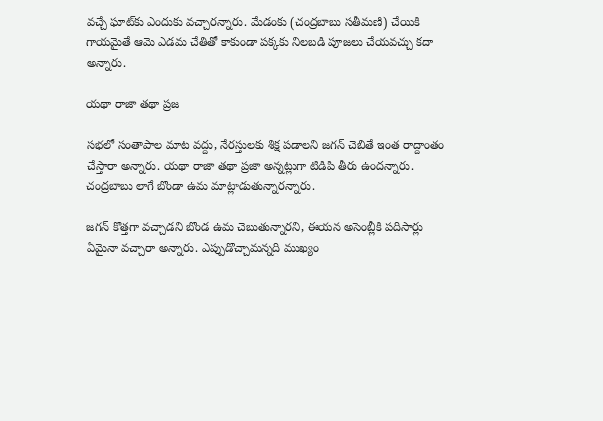వచ్చే ఘాట్‌కు ఎందుకు వచ్చారన్నారు. మేడంకు (చంద్రబాబు సతీమణి) చేయికి గాయమైతే ఆమె ఎడమ చేతితో కాకుండా పక్కకు నిలబడి పూజలు చేయవచ్చు కదా అన్నారు.

యథా రాజా తథా ప్రజ

సభలో సంతాపాల మాట వద్దు, నేరస్తులకు శిక్ష పడాలని జగన్ చెబితే ఇంత రాద్దాంతం చేస్తారా అన్నారు. యథా రాజా తథా ప్రజా అన్నట్లుగా టిడిపి తీరు ఉందన్నారు. చంద్రబాబు లాగే బొండా ఉమ మాట్లాడుతున్నారన్నారు.

జగన్ కొత్తగా వచ్చాడని బొండ ఉమ చెబుతున్నారని, ఈయన అసెంబ్లీకి పదిసార్లు ఏమైనా వచ్చారా అన్నారు. ఎప్పుడొచ్చామన్నది ముఖ్యం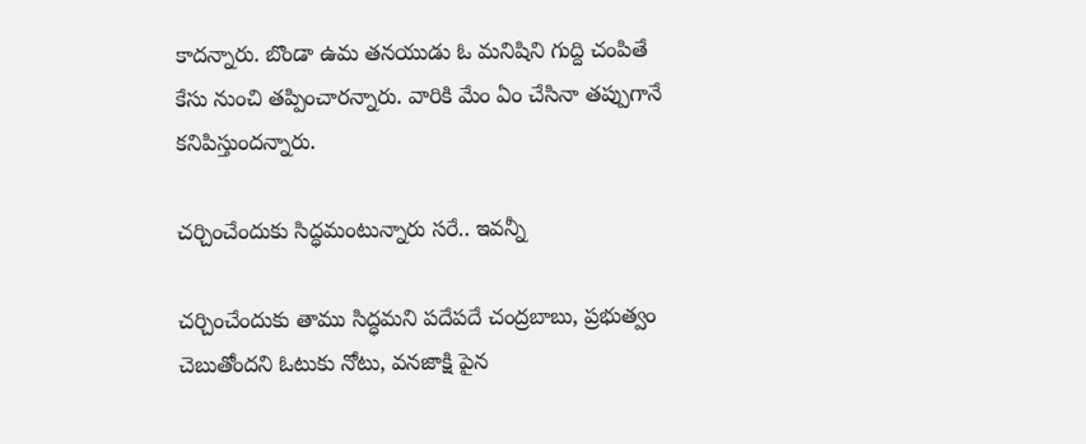కాదన్నారు. బొండా ఉమ తనయుడు ఓ మనిషిని గుద్ది చంపితే కేసు నుంచి తప్పించారన్నారు. వారికి మేం ఏం చేసినా తప్పుగానే కనిపిస్తుందన్నారు.

చర్చించేందుకు సిద్ధమంటున్నారు సరే.. ఇవన్నీ

చర్చించేందుకు తాము సిద్ధమని పదేపదే చంద్రబాబు, ప్రభుత్వం చెబుతోందని ఓటుకు నోటు, వనజాక్షి పైన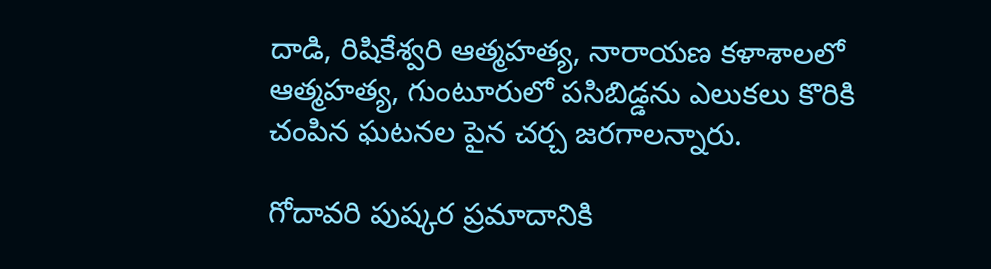దాడి, రిషికేశ్వరి ఆత్మహత్య, నారాయణ కళాశాలలో ఆత్మహత్య, గుంటూరులో పసిబిడ్డను ఎలుకలు కొరికి చంపిన ఘటనల పైన చర్చ జరగాలన్నారు.

గోదావరి పుష్కర ప్రమాదానికి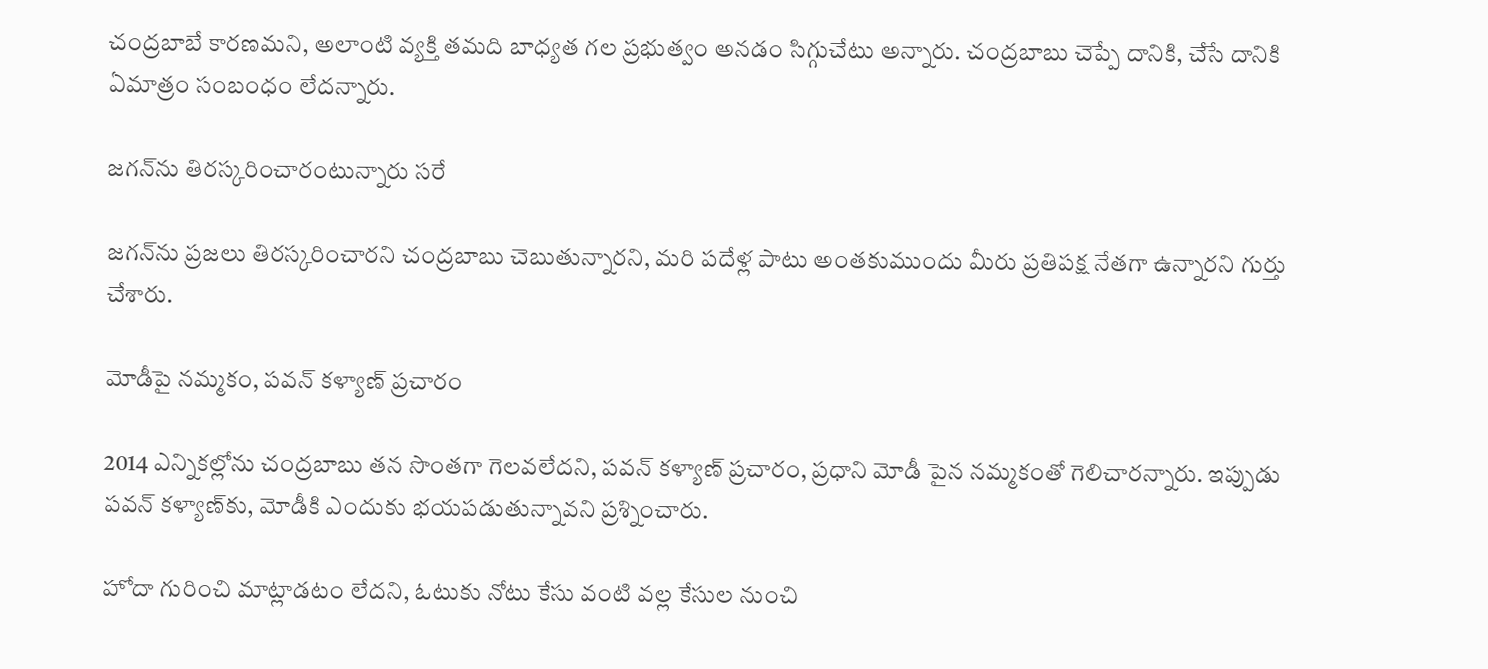చంద్రబాబే కారణమని, అలాంటి వ్యక్తి తమది బాధ్యత గల ప్రభుత్వం అనడం సిగ్గుచేటు అన్నారు. చంద్రబాబు చెప్పే దానికి, చేసే దానికి ఏమాత్రం సంబంధం లేదన్నారు.

జగన్‌ను తిరస్కరించారంటున్నారు సరే

జగన్‌ను ప్రజలు తిరస్కరించారని చంద్రబాబు చెబుతున్నారని, మరి పదేళ్ల పాటు అంతకుముందు మీరు ప్రతిపక్ష నేతగా ఉన్నారని గుర్తు చేశారు.

మోడీపై నమ్మకం, పవన్ కళ్యాణ్ ప్రచారం

2014 ఎన్నికల్లోను చంద్రబాబు తన సొంతగా గెలవలేదని, పవన్ కళ్యాణ్ ప్రచారం, ప్రధాని మోడీ పైన నమ్మకంతో గెలిచారన్నారు. ఇప్పుడు పవన్ కళ్యాణ్‌కు, మోడీకి ఎందుకు భయపడుతున్నావని ప్రశ్నించారు.

హోదా గురించి మాట్లాడటం లేదని, ఓటుకు నోటు కేసు వంటి వల్ల కేసుల నుంచి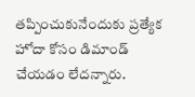తప్పించుకునేందుకు ప్రత్యేక హోదా కోసం డిమాండ్ చేయడం లేదన్నారు.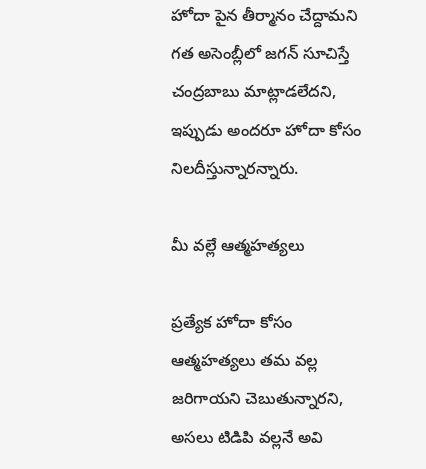హోదా పైన తీర్మానం చేద్దామని గత అసెంబ్లీలో జగన్ సూచిస్తే చంద్రబాబు మాట్లాడలేదని, ఇప్పుడు అందరూ హోదా కోసం నిలదీస్తున్నారన్నారు.

మీ వల్లే ఆత్మహత్యలు

ప్రత్యేక హోదా కోసం ఆత్మహత్యలు తమ వల్ల జరిగాయని చెబుతున్నారని, అసలు టిడిపి వల్లనే అవి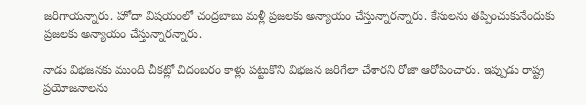జరిగాయన్నారు. హోదా విషయంలో చంద్రబాబు మళ్లీ ప్రజలకు అన్యాయం చేస్తున్నారన్నారు. కేసులను తప్పించుకునేందుకు ప్రజలకు అన్యాయం చేస్తున్నారన్నారు.

నాడు విభజనకు ముంది చీకట్లో చిదంబరం కాళ్లు పట్టుకొని విభజన జరిగేలా చేశారని రోజా ఆరోపించారు. ఇప్పుడు రాష్ట్ర ప్రయోజనాలను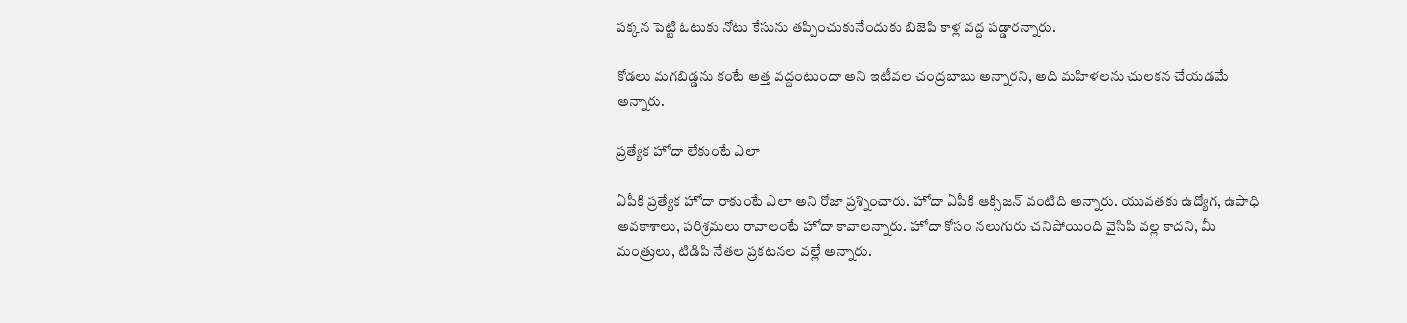పక్కన పెట్టి ఓటుకు నోటు కేసును తప్పించుకునేందుకు బిజెపి కాళ్ల వద్ద పడ్డారన్నారు.

కోడలు మగబిడ్డను కంటే అత్త వద్దంటుందా అని ఇటీవల చంద్రబాబు అన్నారని, అది మహిళలను చులకన చేయడమే అన్నారు.

ప్రత్యేక హోదా లేకుంటే ఎలా

ఏపీకి ప్రత్యేక హోదా రాకుంటే ఎలా అని రోజా ప్రశ్నించారు. హోదా ఏపీకి ఆక్సిజన్ వంటిది అన్నారు. యువతకు ఉద్యోగ, ఉపాధి అవకాశాలు, పరిశ్రమలు రావాలంటే హోదా కావాలన్నారు. హోదా కోసం నలుగురు చనిపోయింది వైసిపి వల్ల కాదని, మీ మంత్రులు, టిడిపి నేతల ప్రకటనల వల్లే అన్నారు.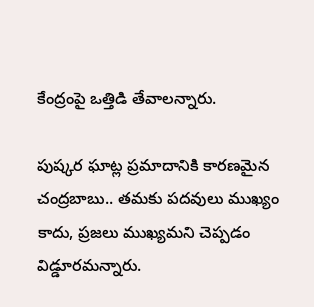కేంద్రంపై ఒత్తిడి తేవాలన్నారు.

పుష్కర ఘాట్ల ప్రమాదానికి కారణమైన చంద్రబాబు.. తమకు పదవులు ముఖ్యం కాదు, ప్రజలు ముఖ్యమని చెప్పడం విడ్డూరమన్నారు.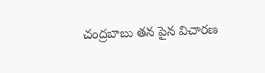చంద్రబాబు తన పైన విచారణ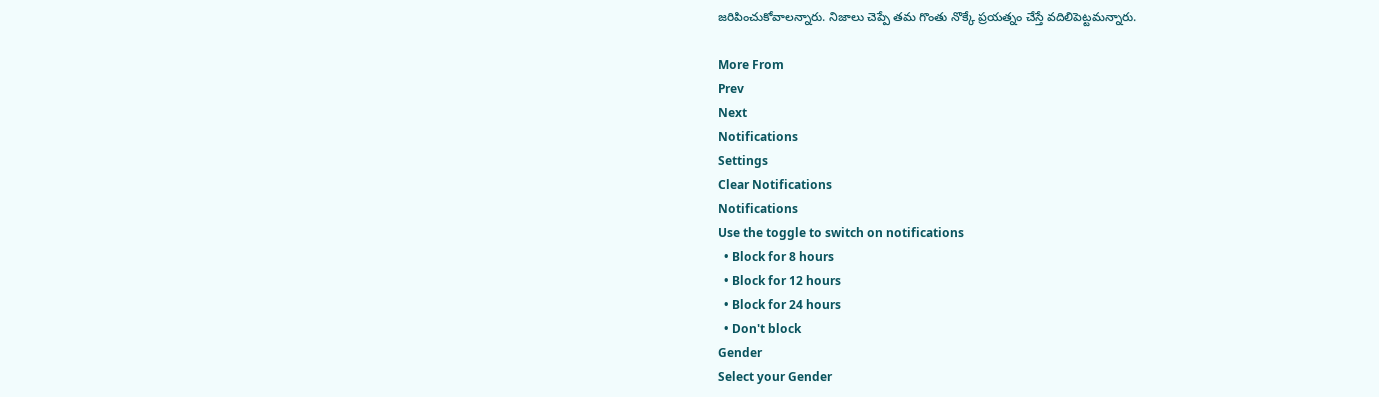జరిపించుకోవాలన్నారు. నిజాలు చెప్పే తమ గొంతు నొక్కే ప్రయత్నం చేస్తే వదిలిపెట్టమన్నారు.

More From
Prev
Next
Notifications
Settings
Clear Notifications
Notifications
Use the toggle to switch on notifications
  • Block for 8 hours
  • Block for 12 hours
  • Block for 24 hours
  • Don't block
Gender
Select your Gender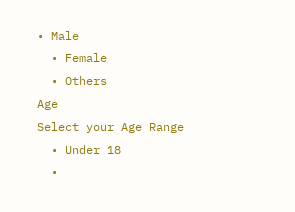• Male
  • Female
  • Others
Age
Select your Age Range
  • Under 18
  •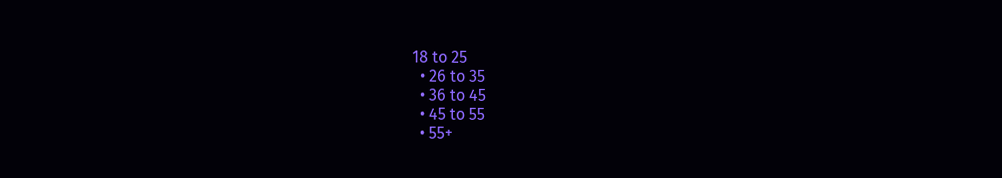18 to 25
  • 26 to 35
  • 36 to 45
  • 45 to 55
  • 55+